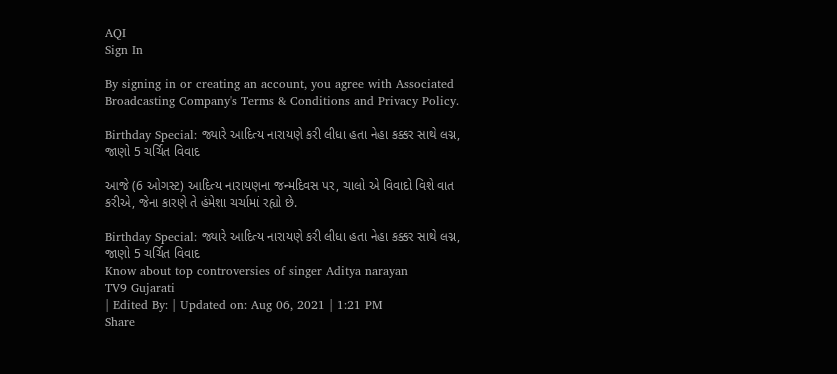AQI
Sign In

By signing in or creating an account, you agree with Associated Broadcasting Company's Terms & Conditions and Privacy Policy.

Birthday Special: જ્યારે આદિત્ય નારાયણે કરી લીધા હતા નેહા કક્કર સાથે લગ્ન, જાણો 5 ચર્ચિત વિવાદ

આજે (6 ઓગસ્ટ) આદિત્ય નારાયણના જન્મદિવસ પર, ચાલો એ વિવાદો વિશે વાત કરીએ, જેના કારણે તે હંમેશા ચર્ચામાં રહ્યો છે.

Birthday Special: જ્યારે આદિત્ય નારાયણે કરી લીધા હતા નેહા કક્કર સાથે લગ્ન, જાણો 5 ચર્ચિત વિવાદ
Know about top controversies of singer Aditya narayan
TV9 Gujarati
| Edited By: | Updated on: Aug 06, 2021 | 1:21 PM
Share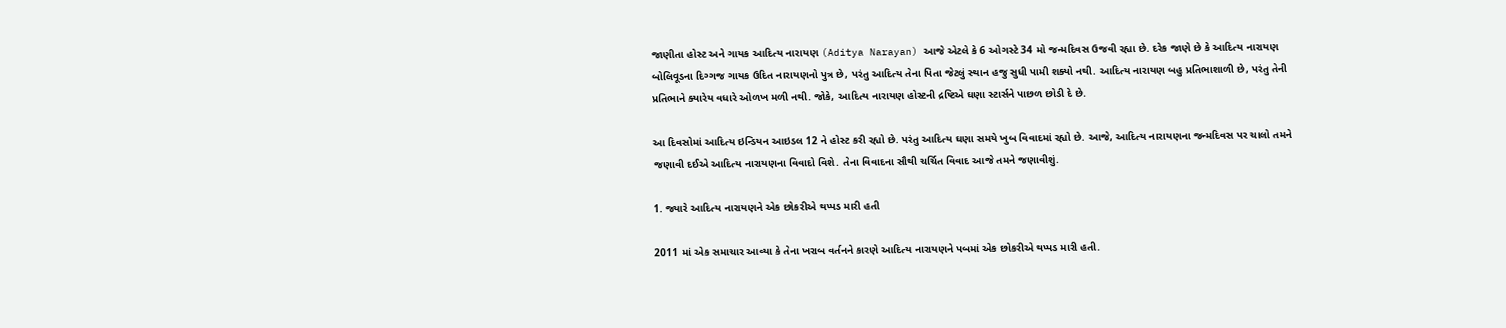જાણીતા હોસ્ટ અને ગાયક આદિત્ય નારાયણ (Aditya Narayan) આજે એટલે કે 6 ઓગસ્ટે 34 મો જન્મદિવસ ઉજવી રહ્યા છે. દરેક જાણે છે કે આદિત્ય નારાયણ બોલિવૂડના દિગ્ગજ ગાયક ઉદિત નારાયણનો પુત્ર છે, પરંતુ આદિત્ય તેના પિતા જેટલું સ્થાન હજુ સુધી પામી શક્યો નથી. આદિત્ય નારાયણ બહુ પ્રતિભાશાળી છે, પરંતુ તેની પ્રતિભાને ક્યારેય વધારે ઓળખ મળી નથી. જોકે, આદિત્ય નારાયણ હોસ્ટની દ્રષ્ટિએ ઘણા સ્ટાર્સને પાછળ છોડી દે છે.

આ દિવસોમાં આદિત્ય ઇન્ડિયન આઇડલ 12 ને હોસ્ટ કરી રહ્યો છે. પરંતુ આદિત્ય ઘણા સમયે ખુબ વિવાદમાં રહ્યો છે. આજે, આદિત્ય નારાયણના જન્મદિવસ પર ચાલો તમને જણાવી દઈએ આદિત્ય નારાયણના વિવાદો વિશે. તેના વિવાદના સૌથી ચર્ચિત વિવાદ આજે તમને જણાવીશું.

1. જ્યારે આદિત્ય નારાયણને એક છોકરીએ થપ્પડ મારી હતી

2011 માં એક સમાચાર આવ્યા કે તેના ખરાબ વર્તનને કારણે આદિત્ય નારાયણને પબમાં એક છોકરીએ થપ્પડ મારી હતી.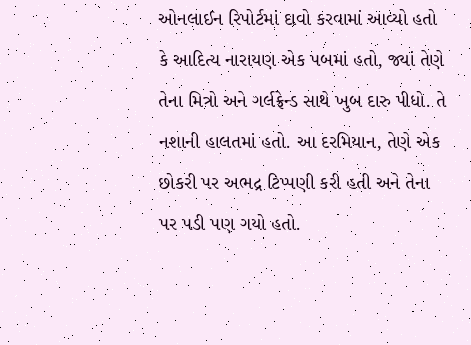ઓનલાઈન રિપોર્ટમાં દાવો કરવામાં આવ્યો હતો કે આદિત્ય નારાયણ એક પબમાં હતો, જ્યાં તેણે તેના મિત્રો અને ગર્લફ્રેન્ડ સાથે ખુબ દારુ પીધો. તે નશાની હાલતમાં હતો. આ દરમિયાન, તેણે એક છોકરી પર અભદ્ર ટિપ્પણી કરી હતી અને તેના પર પડી પણ ગયો હતો.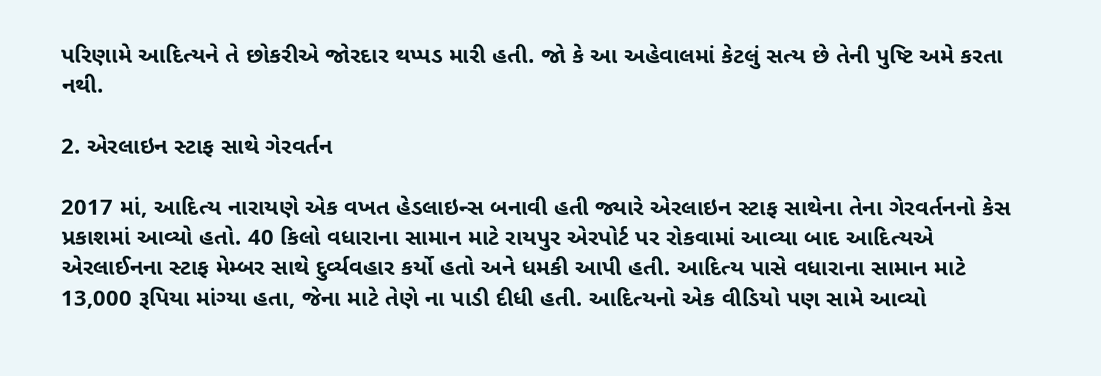પરિણામે આદિત્યને તે છોકરીએ જોરદાર થપ્પડ મારી હતી. જો કે આ અહેવાલમાં કેટલું સત્ય છે તેની પુષ્ટિ અમે કરતા નથી.

2. એરલાઇન સ્ટાફ સાથે ગેરવર્તન

2017 માં, આદિત્ય નારાયણે એક વખત હેડલાઇન્સ બનાવી હતી જ્યારે એરલાઇન સ્ટાફ સાથેના તેના ગેરવર્તનનો કેસ પ્રકાશમાં આવ્યો હતો. 40 કિલો વધારાના સામાન માટે રાયપુર એરપોર્ટ પર રોકવામાં આવ્યા બાદ આદિત્યએ એરલાઈનના સ્ટાફ મેમ્બર સાથે દુર્વ્યવહાર કર્યો હતો અને ધમકી આપી હતી. આદિત્ય પાસે વધારાના સામાન માટે 13,000 રૂપિયા માંગ્યા હતા, જેના માટે તેણે ના પાડી દીધી હતી. આદિત્યનો એક વીડિયો પણ સામે આવ્યો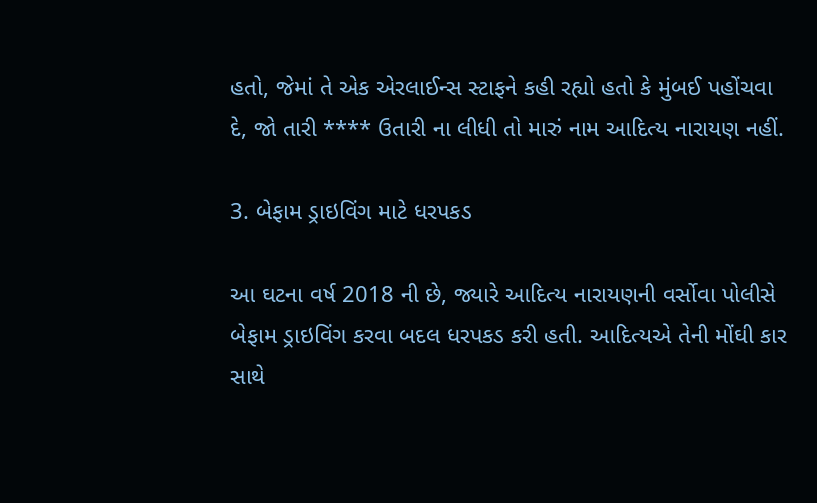હતો, જેમાં તે એક એરલાઈન્સ સ્ટાફને કહી રહ્યો હતો કે મુંબઈ પહોંચવા દે, જો તારી **** ઉતારી ના લીધી તો મારું નામ આદિત્ય નારાયણ નહીં.

3. બેફામ ડ્રાઇવિંગ માટે ધરપકડ

આ ઘટના વર્ષ 2018 ની છે, જ્યારે આદિત્ય નારાયણની વર્સોવા પોલીસે બેફામ ડ્રાઇવિંગ કરવા બદલ ધરપકડ કરી હતી. આદિત્યએ તેની મોંઘી કાર સાથે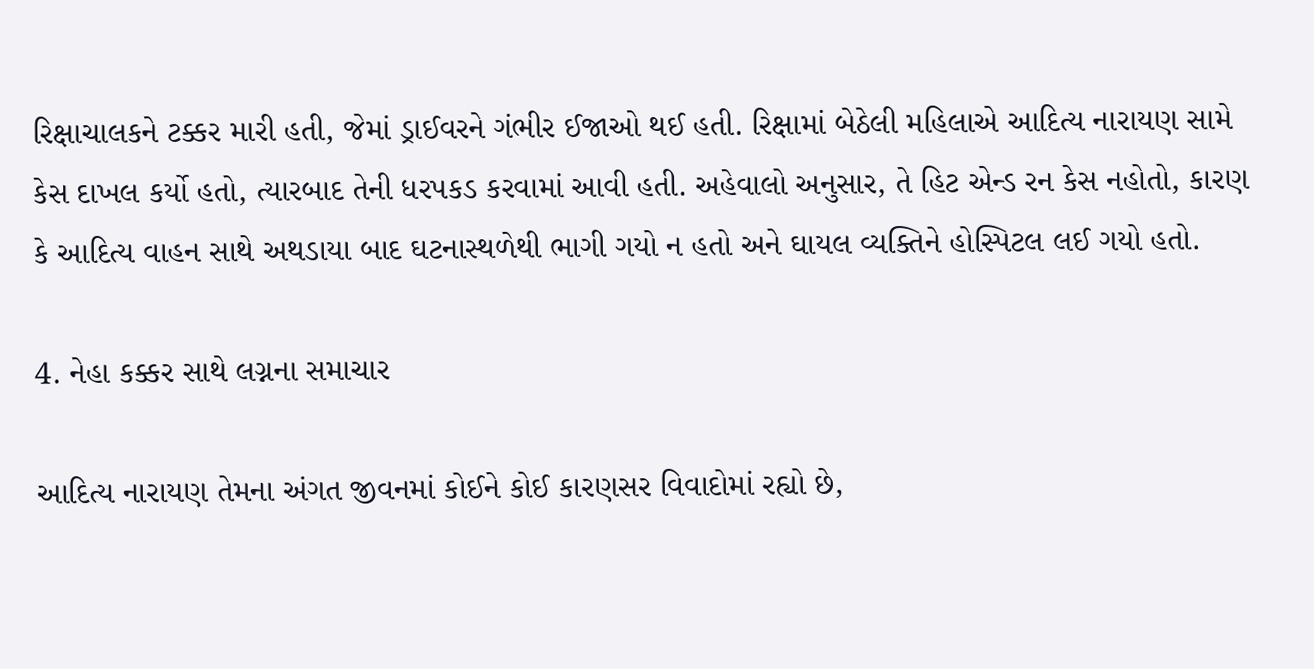રિક્ષાચાલકને ટક્કર મારી હતી, જેમાં ડ્રાઈવરને ગંભીર ઈજાઓ થઈ હતી. રિક્ષામાં બેઠેલી મહિલાએ આદિત્ય નારાયણ સામે કેસ દાખલ કર્યો હતો, ત્યારબાદ તેની ધરપકડ કરવામાં આવી હતી. અહેવાલો અનુસાર, તે હિટ એન્ડ રન કેસ નહોતો, કારણ કે આદિત્ય વાહન સાથે અથડાયા બાદ ઘટનાસ્થળેથી ભાગી ગયો ન હતો અને ઘાયલ વ્યક્તિને હોસ્પિટલ લઈ ગયો હતો.

4. નેહા કક્કર સાથે લગ્નના સમાચાર

આદિત્ય નારાયણ તેમના અંગત જીવનમાં કોઈને કોઈ કારણસર વિવાદોમાં રહ્યો છે,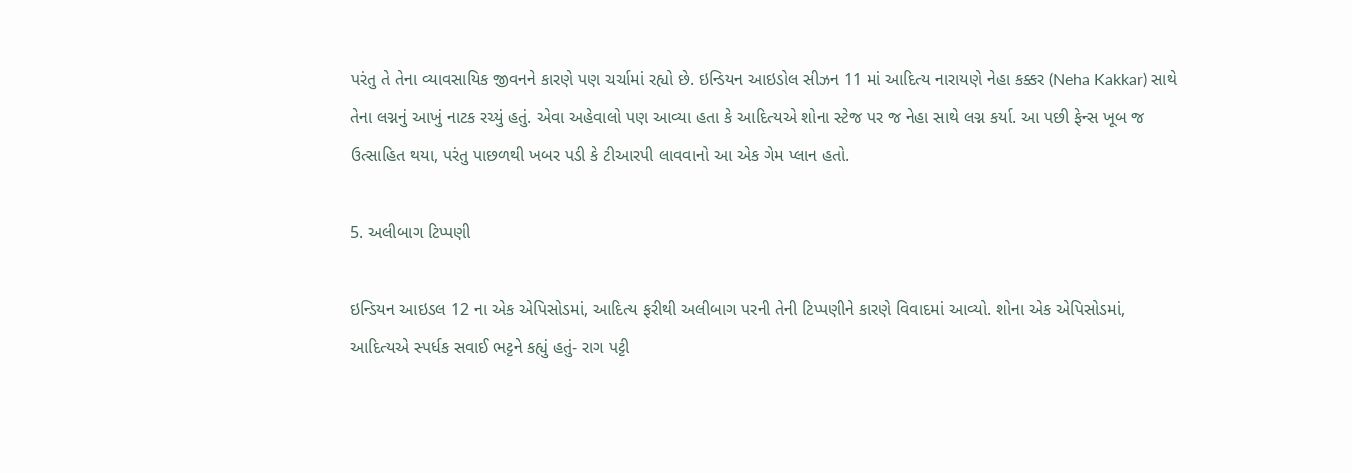પરંતુ તે તેના વ્યાવસાયિક જીવનને કારણે પણ ચર્ચામાં રહ્યો છે. ઇન્ડિયન આઇડોલ સીઝન 11 માં આદિત્ય નારાયણે નેહા કક્કર (Neha Kakkar) સાથે તેના લગ્નનું આખું નાટક રચ્યું હતું. એવા અહેવાલો પણ આવ્યા હતા કે આદિત્યએ શોના સ્ટેજ પર જ નેહા સાથે લગ્ન કર્યા. આ પછી ફેન્સ ખૂબ જ ઉત્સાહિત થયા, પરંતુ પાછળથી ખબર પડી કે ટીઆરપી લાવવાનો આ એક ગેમ પ્લાન હતો.

5. અલીબાગ ટિપ્પણી

ઇન્ડિયન આઇડલ 12 ના એક એપિસોડમાં, આદિત્ય ફરીથી અલીબાગ પરની તેની ટિપ્પણીને કારણે વિવાદમાં આવ્યો. શોના એક એપિસોડમાં, આદિત્યએ સ્પર્ધક સવાઈ ભટ્ટને કહ્યું હતું- રાગ પટ્ટી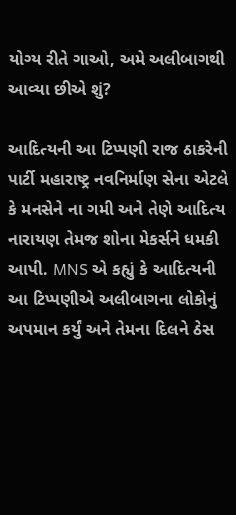યોગ્ય રીતે ગાઓ, અમે અલીબાગથી આવ્યા છીએ શું?

આદિત્યની આ ટિપ્પણી રાજ ઠાકરેની પાર્ટી મહારાષ્ટ્ર નવનિર્માણ સેના એટલે કે મનસેને ના ગમી અને તેણે આદિત્ય નારાયણ તેમજ શોના મેકર્સને ધમકી આપી. MNS એ કહ્યું કે આદિત્યની આ ટિપ્પણીએ અલીબાગના લોકોનું અપમાન કર્યું અને તેમના દિલને ઠેસ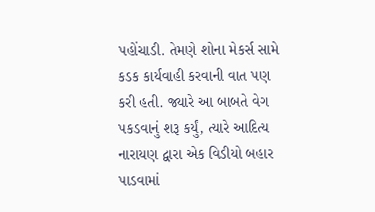પહોંચાડી. તેમણે શોના મેકર્સ સામે કડક કાર્યવાહી કરવાની વાત પણ કરી હતી. જ્યારે આ બાબતે વેગ પકડવાનું શરૂ કર્યું, ત્યારે આદિત્ય નારાયણ દ્વારા એક વિડીયો બહાર પાડવામાં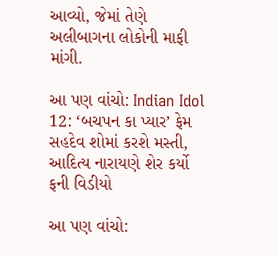આવ્યો, જેમાં તેણે અલીબાગના લોકોની માફી માંગી.

આ પણ વાંચો: Indian Idol 12: ‘બચપન કા પ્યાર’ ફેમ સહદેવ શોમાં કરશે મસ્તી, આદિત્ય નારાયણે શેર કર્યો ફની વિડીયો

આ પણ વાંચો: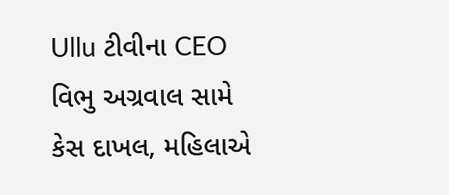Ullu ટીવીના CEO વિભુ અગ્રવાલ સામે કેસ દાખલ, મહિલાએ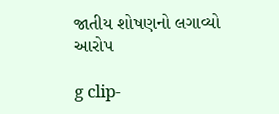જાતીય શોષણનો લગાવ્યો આરોપ

g clip-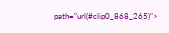path="url(#clip0_868_265)">